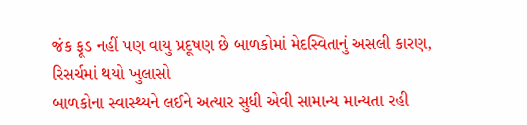જંક ફૂડ નહીં પણ વાયુ પ્રદૂષણ છે બાળકોમાં મેદસ્વિતાનું અસલી કારણ, રિસર્ચમાં થયો ખુલાસો
બાળકોના સ્વાસ્થ્યને લઈને અત્યાર સુધી એવી સામાન્ય માન્યતા રહી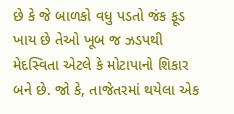છે કે જે બાળકો વધુ પડતો જંક ફૂડ ખાય છે તેઓ ખૂબ જ ઝડપથી મેદસ્વિતા એટલે કે મોટાપાનો શિકાર બને છે. જો કે, તાજેતરમાં થયેલા એક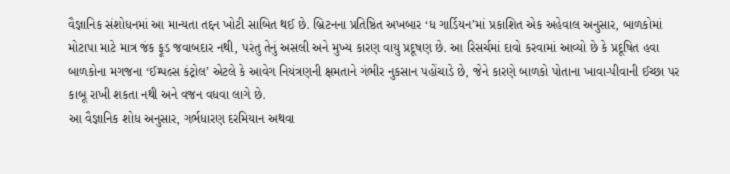વૈજ્ઞાનિક સંશોધનમાં આ માન્યતા તદ્દન ખોટી સાબિત થઈ છે. બ્રિટનના પ્રતિષ્ઠિત અખબાર ‘ધ ગાર્ડિયન’માં પ્રકાશિત એક અહેવાલ અનુસાર, બાળકોમાં મોટાપા માટે માત્ર જંક ફૂડ જવાબદાર નથી, પરંતુ તેનું અસલી અને મુખ્ય કારણ વાયુ પ્રદૂષણ છે. આ રિસર્ચમાં દાવો કરવામાં આવ્યો છે કે પ્રદૂષિત હવા બાળકોના મગજના ‘ઈમ્પલ્સ કંટ્રોલ’ એટલે કે આવેગ નિયંત્રણની ક્ષમતાને ગંભીર નુકસાન પહોંચાડે છે, જેને કારણે બાળકો પોતાના ખાવા-પીવાની ઈચ્છા પર કાબૂ રાખી શકતા નથી અને વજન વધવા લાગે છે.
આ વૈજ્ઞાનિક શોધ અનુસાર, ગર્ભધારણ દરમિયાન અથવા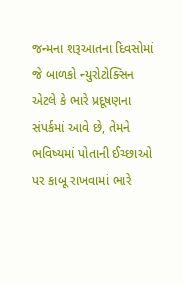જન્મના શરૂઆતના દિવસોમાં જે બાળકો ન્યુરોટોક્સિન એટલે કે ભારે પ્રદૂષણના સંપર્કમાં આવે છે, તેમને ભવિષ્યમાં પોતાની ઈચ્છાઓ પર કાબૂ રાખવામાં ભારે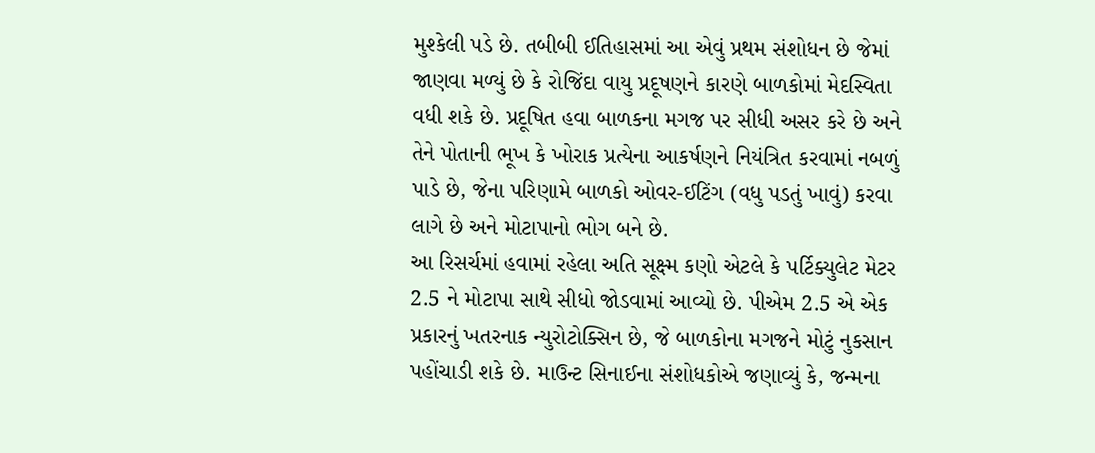મુશ્કેલી પડે છે. તબીબી ઈતિહાસમાં આ એવું પ્રથમ સંશોધન છે જેમાં જાણવા મળ્યું છે કે રોજિંદા વાયુ પ્રદૂષણને કારણે બાળકોમાં મેદસ્વિતા વધી શકે છે. પ્રદૂષિત હવા બાળકના મગજ પર સીધી અસર કરે છે અને તેને પોતાની ભૂખ કે ખોરાક પ્રત્યેના આકર્ષણને નિયંત્રિત કરવામાં નબળું પાડે છે, જેના પરિણામે બાળકો ઓવર-ઈટિંગ (વધુ પડતું ખાવું) કરવા લાગે છે અને મોટાપાનો ભોગ બને છે.
આ રિસર્ચમાં હવામાં રહેલા અતિ સૂક્ષ્મ કણો એટલે કે પર્ટિક્યુલેટ મેટર 2.5 ને મોટાપા સાથે સીધો જોડવામાં આવ્યો છે. પીએમ 2.5 એ એક પ્રકારનું ખતરનાક ન્યુરોટોક્સિન છે, જે બાળકોના મગજને મોટું નુકસાન પહોંચાડી શકે છે. માઉન્ટ સિનાઈના સંશોધકોએ જણાવ્યું કે, જન્મના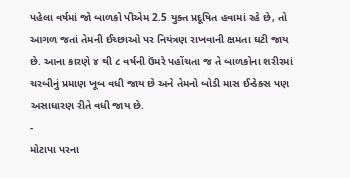પહેલા વર્ષમાં જો બાળકો પીએમ 2.5 યુક્ત પ્રદૂષિત હવામાં રહે છે, તો આગળ જતાં તેમની ઈચ્છાઓ પર નિયંત્રણ રાખવાની ક્ષમતા ઘટી જાય છે. આના કારણે ૪ થી ૮ વર્ષની ઉંમરે પહોંચતા જ તે બાળકોના શરીરમાં ચરબીનું પ્રમાણ ખૂબ વધી જાય છે અને તેમનો બોડી માસ ઈન્ડેક્સ પણ અસાધારણ રીતે વધી જાય છે.
-
મોટાપા પરના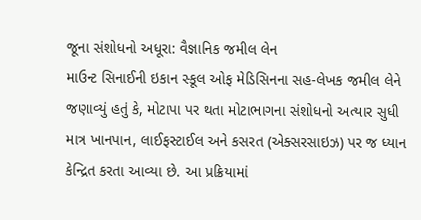જૂના સંશોધનો અધૂરા: વૈજ્ઞાનિક જમીલ લેન
માઉન્ટ સિનાઈની ઇકાન સ્કૂલ ઓફ મેડિસિનના સહ-લેખક જમીલ લેને જણાવ્યું હતું કે, મોટાપા પર થતા મોટાભાગના સંશોધનો અત્યાર સુધી માત્ર ખાનપાન, લાઈફસ્ટાઈલ અને કસરત (એક્સરસાઇઝ) પર જ ધ્યાન કેન્દ્રિત કરતા આવ્યા છે. આ પ્રક્રિયામાં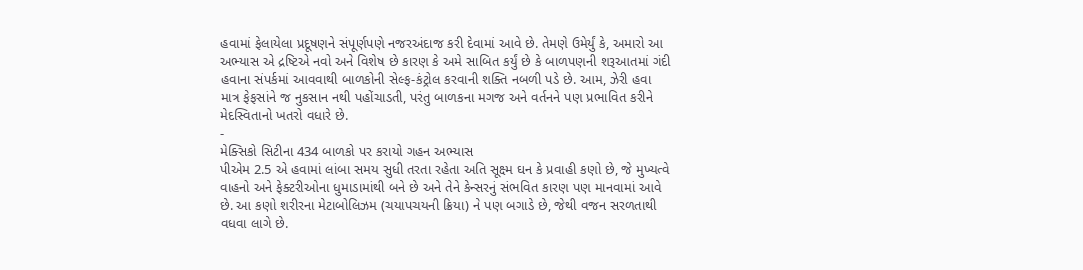હવામાં ફેલાયેલા પ્રદૂષણને સંપૂર્ણપણે નજરઅંદાજ કરી દેવામાં આવે છે. તેમણે ઉમેર્યું કે, અમારો આ અભ્યાસ એ દ્રષ્ટિએ નવો અને વિશેષ છે કારણ કે અમે સાબિત કર્યું છે કે બાળપણની શરૂઆતમાં ગંદી હવાના સંપર્કમાં આવવાથી બાળકોની સેલ્ફ-કંટ્રોલ કરવાની શક્તિ નબળી પડે છે. આમ, ઝેરી હવા માત્ર ફેફસાંને જ નુકસાન નથી પહોંચાડતી, પરંતુ બાળકના મગજ અને વર્તનને પણ પ્રભાવિત કરીને મેદસ્વિતાનો ખતરો વધારે છે.
-
મેક્સિકો સિટીના 434 બાળકો પર કરાયો ગહન અભ્યાસ
પીએમ 2.5 એ હવામાં લાંબા સમય સુધી તરતા રહેતા અતિ સૂક્ષ્મ ઘન કે પ્રવાહી કણો છે, જે મુખ્યત્વે વાહનો અને ફેક્ટરીઓના ધુમાડામાંથી બને છે અને તેને કેન્સરનું સંભવિત કારણ પણ માનવામાં આવે છે. આ કણો શરીરના મેટાબોલિઝમ (ચયાપચયની ક્રિયા) ને પણ બગાડે છે, જેથી વજન સરળતાથી વધવા લાગે છે.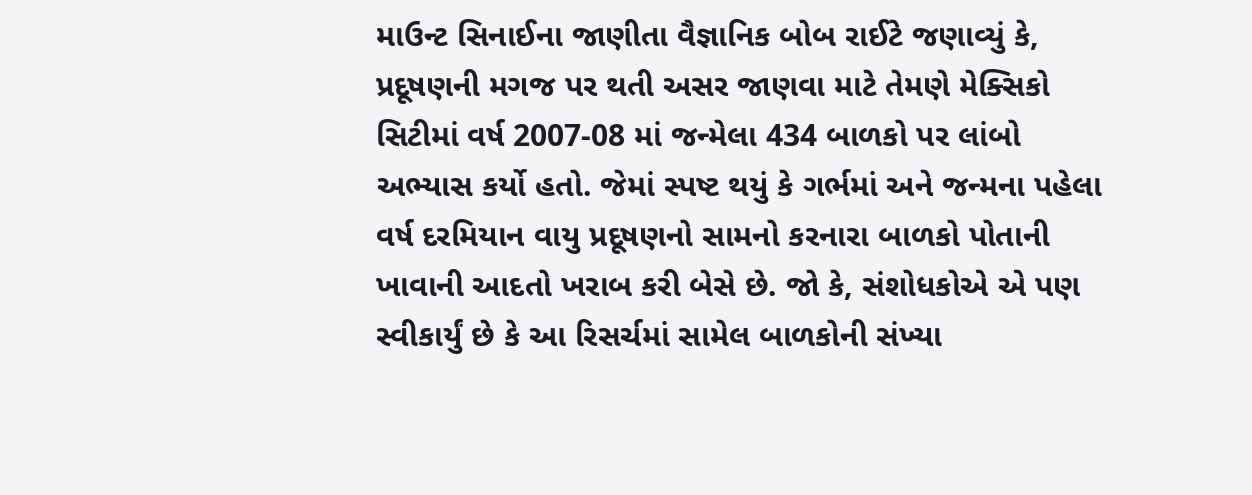માઉન્ટ સિનાઈના જાણીતા વૈજ્ઞાનિક બોબ રાઈટે જણાવ્યું કે, પ્રદૂષણની મગજ પર થતી અસર જાણવા માટે તેમણે મેક્સિકો સિટીમાં વર્ષ 2007-08 માં જન્મેલા 434 બાળકો પર લાંબો અભ્યાસ કર્યો હતો. જેમાં સ્પષ્ટ થયું કે ગર્ભમાં અને જન્મના પહેલા વર્ષ દરમિયાન વાયુ પ્રદૂષણનો સામનો કરનારા બાળકો પોતાની ખાવાની આદતો ખરાબ કરી બેસે છે. જો કે, સંશોધકોએ એ પણ સ્વીકાર્યું છે કે આ રિસર્ચમાં સામેલ બાળકોની સંખ્યા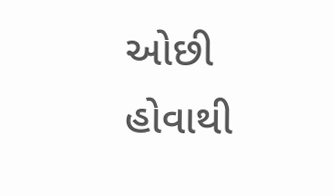ઓછી હોવાથી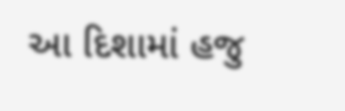આ દિશામાં હજુ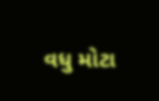વધુ મોટા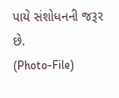પાયે સંશોધનની જરૂર છે.
(Photo-File)